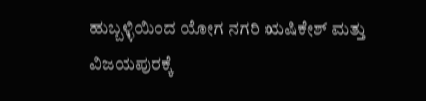ಹುಬ್ಬಳ್ಳಿಯಿಂದ ಯೋಗ ನಗರಿ ಋಷಿಕೇಶ್ ಮತ್ತು ವಿಜಯಪುರಕ್ಕೆ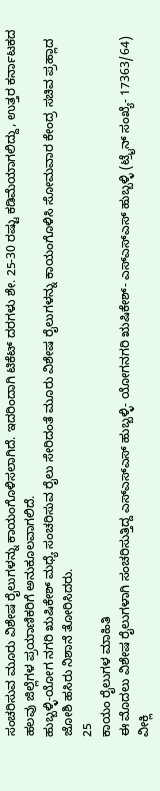ಸಂಚರಿಸುವ ಮೂರು ವಿಶೇಷ ರೈಲುಗಳನ್ನು ಕಾಯಂಗೊಳಿಸಲಾಗಿದೆ. ಇದರಿಂದಾಗಿ ಟಿಕೆಟ್ ದರಗಳು ಶೇ. 25-30 ರಷ್ಟು ಕಡಿಮೆಯಾಗಲಿದ್ದು, ಉತ್ತರ ಕರ್ನಾಟಕದ ಹಲವು ಜಿಲ್ಲೆಗಳ ಪ್ರಯಾಣಿಕರಿಗೆ ಅನುಕೂಲವಾಗಲಿದೆ.
ಹುಬ್ಬಳ್ಳಿ-ಯೋಗ ನಗರಿ ಋಷಿಕೇಶ್ ಮಧ್ಯೆ ಸಂಚರಿಸುವ ರೈಲು ಸೇರಿದಂತೆ ಮೂರು ವಿಶೇಷ ರೈಲುಗಳನ್ನು ಕಾಯಂಗೊಳಿಸಿ ಸೋಮವಾರ ಕೇಂದ್ರ ಸಚಿವ ಪ್ರಹ್ಲಾದ ಜೋಶಿ ಹಸಿರು ನಿಶಾನೆ ತೋರಿಸಿದರು.
25
ಕಾಯಂ ರೈಲುಗಳ ಮಾಹಿತಿ
ಈ ಮೊದಲು ವಿಶೇಷ ರೈಲುಗಳಾಗಿ ಸಂಚರಿಸುತ್ತಿದ್ದ ಎಸ್ಎಸ್ಎಸ್ ಹುಬ್ಬಳ್ಳಿ- ಯೋಗನಗರಿ ಋಷಿಕೇಶ್- ಎಸ್ಎಸ್ಎಸ್ ಹುಬ್ಬಳ್ಳಿ (ಟ್ರೈನ್ ಸಂಖ್ಯೆ- 17363/64) ವೀಕ್ಲಿ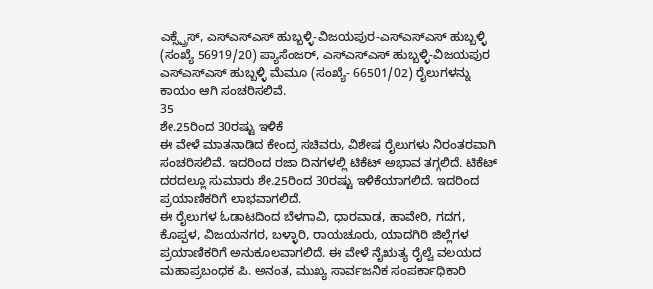ಎಕ್ಸ್ಪ್ರೆಸ್, ಎಸ್ಎಸ್ಎಸ್ ಹುಬ್ಬಳ್ಳಿ-ವಿಜಯಪುರ-ಎಸ್ಎಸ್ಎಸ್ ಹುಬ್ಬಳ್ಳಿ (ಸಂಖ್ಯೆ 56919/20) ಪ್ಯಾಸೆಂಜರ್, ಎಸ್ಎಸ್ಎಸ್ ಹುಬ್ಬಳ್ಳಿ-ವಿಜಯಪುರ ಎಸ್ಎಸ್ಎಸ್ ಹುಬ್ಬಳ್ಳಿ ಮೆಮೂ (ಸಂಖ್ಯೆ- 66501/02) ರೈಲುಗಳನ್ನು ಕಾಯಂ ಆಗಿ ಸಂಚರಿಸಲಿವೆ.
35
ಶೇ.25ರಿಂದ 30ರಷ್ಟು ಇಳಿಕೆ
ಈ ವೇಳೆ ಮಾತನಾಡಿದ ಕೇಂದ್ರ ಸಚಿವರು, ವಿಶೇಷ ರೈಲುಗಳು ನಿರಂತರವಾಗಿ ಸಂಚರಿಸಲಿವೆ. ಇದರಿಂದ ರಜಾ ದಿನಗಳಲ್ಲಿ ಟಿಕೆಟ್ ಅಭಾವ ತಗ್ಗಲಿದೆ. ಟಿಕೆಟ್ ದರದಲ್ಲೂ ಸುಮಾರು ಶೇ.25ರಿಂದ 30ರಷ್ಟು ಇಳಿಕೆಯಾಗಲಿದೆ. ಇದರಿಂದ ಪ್ರಯಾಣಿಕರಿಗೆ ಲಾಭವಾಗಲಿದೆ.
ಈ ರೈಲುಗಳ ಓಡಾಟದಿಂದ ಬೆಳಗಾವಿ, ಧಾರವಾಡ, ಹಾವೇರಿ, ಗದಗ, ಕೊಪ್ಪಳ, ವಿಜಯನಗರ, ಬಳ್ಳಾರಿ, ರಾಯಚೂರು, ಯಾದಗಿರಿ ಜಿಲ್ಲೆಗಳ ಪ್ರಯಾಣಿಕರಿಗೆ ಅನುಕೂಲವಾಗಲಿದೆ. ಈ ವೇಳೆ ನೈಋತ್ಯ ರೈಲ್ವೆ ವಲಯದ ಮಹಾಪ್ರಬಂಧಕ ಪಿ. ಅನಂತ, ಮುಖ್ಯ ಸಾರ್ವಜನಿಕ ಸಂಪರ್ಕಾಧಿಕಾರಿ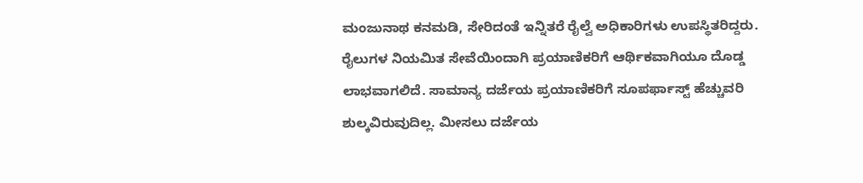ಮಂಜುನಾಥ ಕನಮಡಿ, ಸೇರಿದಂತೆ ಇನ್ನಿತರೆ ರೈಲ್ವೆ ಅಧಿಕಾರಿಗಳು ಉಪಸ್ಥಿತರಿದ್ದರು.
ರೈಲುಗಳ ನಿಯಮಿತ ಸೇವೆಯಿಂದಾಗಿ ಪ್ರಯಾಣಿಕರಿಗೆ ಆರ್ಥಿಕವಾಗಿಯೂ ದೊಡ್ಡ ಲಾಭವಾಗಲಿದೆ. ಸಾಮಾನ್ಯ ದರ್ಜೆಯ ಪ್ರಯಾಣಿಕರಿಗೆ ಸೂಪರ್ಫಾಸ್ಟ್ ಹೆಚ್ಚುವರಿ ಶುಲ್ಕವಿರುವುದಿಲ್ಲ. ಮೀಸಲು ದರ್ಜೆಯ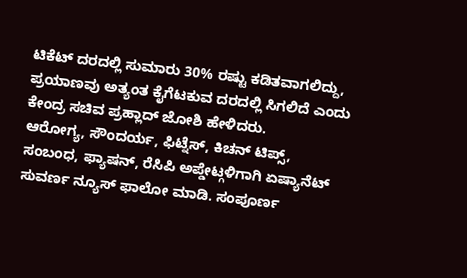ಟಿಕೆಟ್ ದರದಲ್ಲಿ ಸುಮಾರು 30% ರಷ್ಟು ಕಡಿತವಾಗಲಿದ್ದು, ಪ್ರಯಾಣವು ಅತ್ಯಂತ ಕೈಗೆಟಕುವ ದರದಲ್ಲಿ ಸಿಗಲಿದೆ ಎಂದು ಕೇಂದ್ರ ಸಚಿವ ಪ್ರಹ್ಲಾದ್ ಜೋಶಿ ಹೇಳಿದರು.
ಆರೋಗ್ಯ, ಸೌಂದರ್ಯ, ಫಿಟ್ನೆಸ್, ಕಿಚನ್ ಟಿಪ್ಸ್, ಸಂಬಂಧ, ಫ್ಯಾಷನ್, ರೆಸಿಪಿ ಅಪ್ಡೇಟ್ಗಳಿಗಾಗಿ ಏಷ್ಯಾನೆಟ್ ಸುವರ್ಣ ನ್ಯೂಸ್ ಫಾಲೋ ಮಾಡಿ. ಸಂಪೂರ್ಣ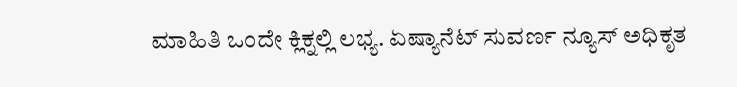ಮಾಹಿತಿ ಒಂದೇ ಕ್ಲಿಕ್ನಲ್ಲಿ ಲಭ್ಯ. ಏಷ್ಯಾನೆಟ್ ಸುವರ್ಣ ನ್ಯೂಸ್ ಅಧಿಕೃತ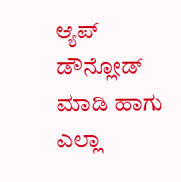ಆ್ಯಪ್ ಡೌನ್ಲೋಡ್ ಮಾಡಿ ಹಾಗು ಎಲ್ಲಾ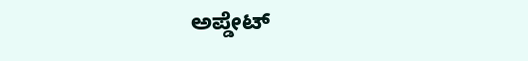ಅಪ್ಡೇಟ್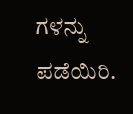ಗಳನ್ನು ಪಡೆಯಿರಿ.